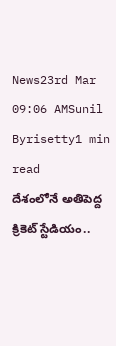News23rd Mar 09:06 AMSunil Byrisetty1 min read
దేశంలోనే అతిపెద్ద క్రికెట్ స్టేడియం..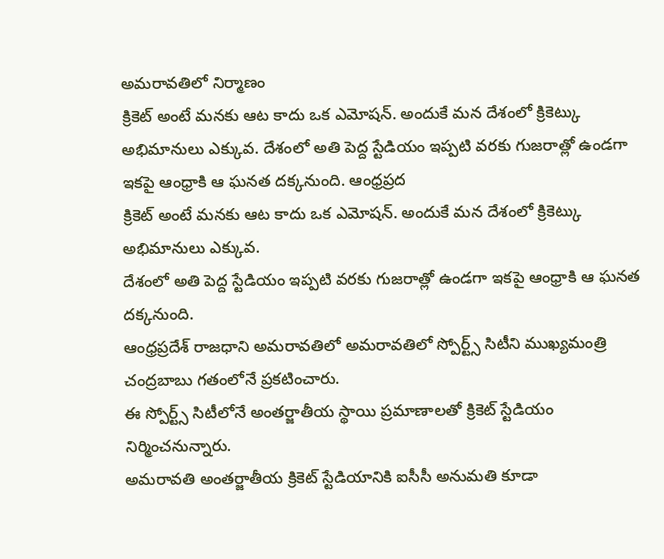అమరావతిలో నిర్మాణం
క్రికెట్ అంటే మనకు ఆట కాదు ఒక ఎమోషన్. అందుకే మన దేశంలో క్రికెట్కు అభిమానులు ఎక్కువ. దేశంలో అతి పెద్ద స్టేడియం ఇప్పటి వరకు గుజరాత్లో ఉండగా ఇకపై ఆంధ్రాకి ఆ ఘనత దక్కనుంది. ఆంధ్రప్రద
క్రికెట్ అంటే మనకు ఆట కాదు ఒక ఎమోషన్. అందుకే మన దేశంలో క్రికెట్కు అభిమానులు ఎక్కువ.
దేశంలో అతి పెద్ద స్టేడియం ఇప్పటి వరకు గుజరాత్లో ఉండగా ఇకపై ఆంధ్రాకి ఆ ఘనత దక్కనుంది.
ఆంధ్రప్రదేశ్ రాజధాని అమరావతిలో అమరావతిలో స్పోర్ట్స్ సిటీని ముఖ్యమంత్రి చంద్రబాబు గతంలోనే ప్రకటించారు.
ఈ స్పోర్ట్స్ సిటీలోనే అంతర్జాతీయ స్థాయి ప్రమాణాలతో క్రికెట్ స్టేడియం నిర్మించనున్నారు.
అమరావతి అంతర్జాతీయ క్రికెట్ స్టేడియానికి ఐసీసీ అనుమతి కూడా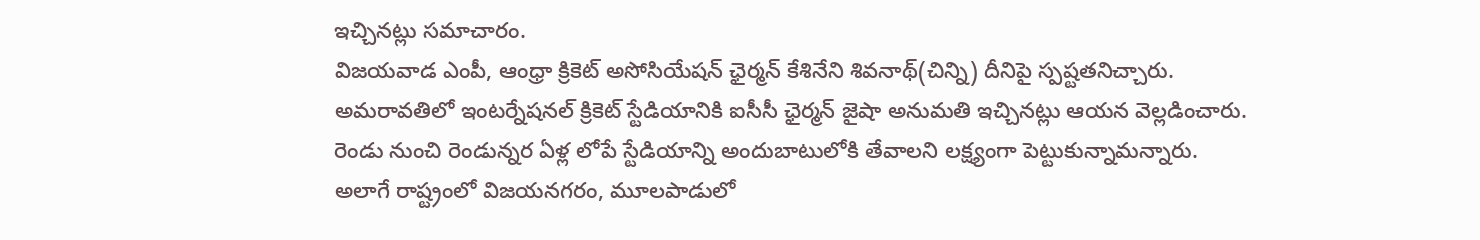ఇచ్చినట్లు సమాచారం.
విజయవాడ ఎంపీ, ఆంధ్రా క్రికెట్ అసోసియేషన్ ఛైర్మన్ కేశినేని శివనాథ్(చిన్ని) దీనిపై స్పష్టతనిచ్చారు.
అమరావతిలో ఇంటర్నేషనల్ క్రికెట్ స్టేడియానికి ఐసీసీ ఛైర్మన్ జైషా అనుమతి ఇచ్చినట్లు ఆయన వెల్లడించారు.
రెండు నుంచి రెండున్నర ఏళ్ల లోపే స్టేడియాన్ని అందుబాటులోకి తేవాలని లక్ష్యంగా పెట్టుకున్నామన్నారు.
అలాగే రాష్ట్రంలో విజయనగరం, మూలపాడులో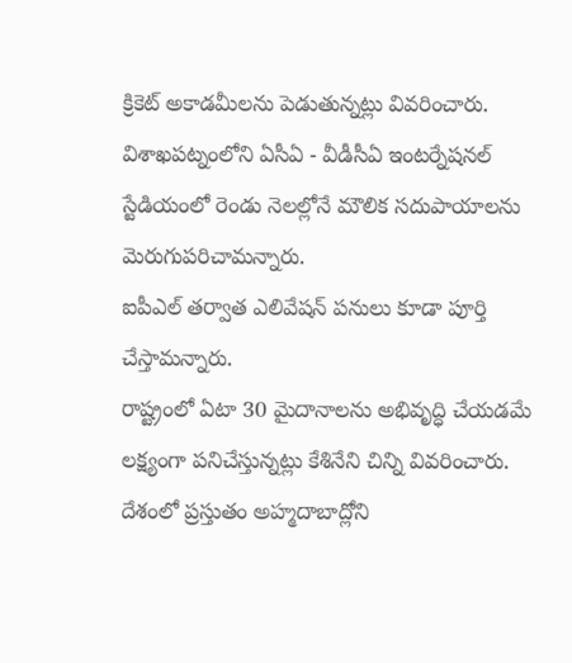క్రికెట్ అకాడమీలను పెడుతున్నట్లు వివరించారు.
విశాఖపట్నంలోని ఏసీఏ - వీడీసీఏ ఇంటర్నేషనల్ స్టేడియంలో రెండు నెలల్లోనే మౌలిక సదుపాయాలను మెరుగుపరిచామన్నారు.
ఐపీఎల్ తర్వాత ఎలివేషన్ పనులు కూడా పూర్తి చేస్తామన్నారు.
రాష్ట్రంలో ఏటా 30 మైదానాలను అభివృద్ధి చేయడమే లక్ష్యంగా పనిచేస్తున్నట్లు కేశినేని చిన్ని వివరించారు.
దేశంలో ప్రస్తుతం అహ్మదాబాద్లోని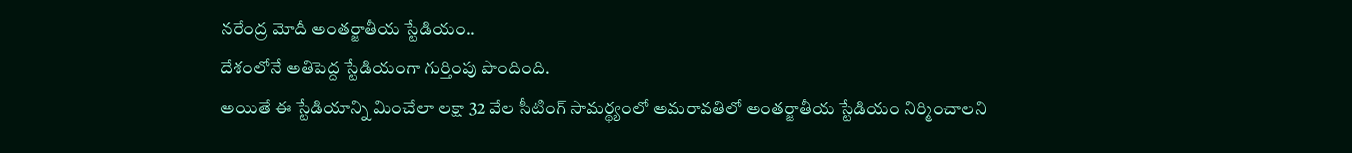నరేంద్ర మోదీ అంతర్జాతీయ స్టేడియం..
దేశంలోనే అతిపెద్ద స్టేడియంగా గుర్తింపు పొందింది.
అయితే ఈ స్టేడియాన్ని మించేలా లక్షా 32 వేల సీటింగ్ సామర్థ్యంలో అమరావతిలో అంతర్జాతీయ స్టేడియం నిర్మించాలని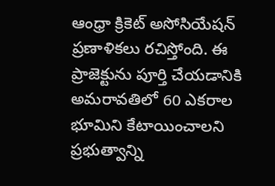ఆంధ్రా క్రికెట్ అసోసియేషన్ ప్రణాళికలు రచిస్తోంది. ఈ ప్రాజెక్టును పూర్తి చేయడానికి అమరావతిలో 60 ఎకరాల భూమిని కేటాయించాలని ప్రభుత్వాన్ని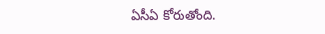ఏసీఏ కోరుతోంది.